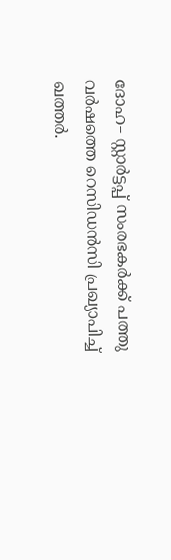ദോഹ– സ്റ്റാർട്ടപ്പ് സംരഭകർക്ക് പത്തു വർഷത്തെ റെസിഡൻസി പ്രഖ്യാപിച്ച് ഖത്തർ.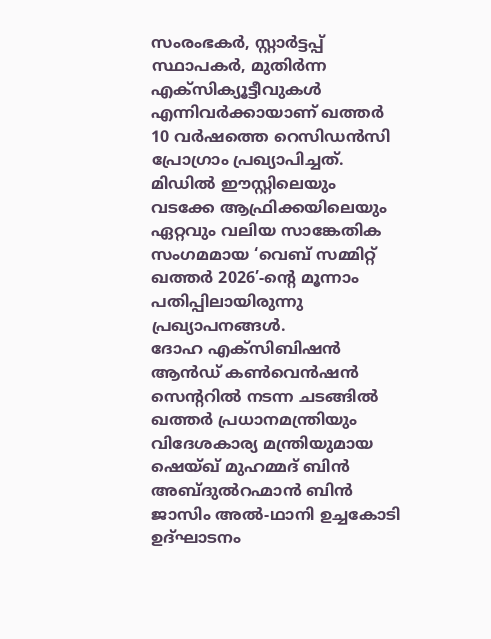സംരംഭകർ, സ്റ്റാർട്ടപ്പ് സ്ഥാപകർ, മുതിർന്ന എക്സിക്യൂട്ടീവുകൾ എന്നിവർക്കായാണ് ഖത്തർ 10 വർഷത്തെ റെസിഡൻസി പ്രോഗ്രാം പ്രഖ്യാപിച്ചത്. മിഡിൽ ഈസ്റ്റിലെയും വടക്കേ ആഫ്രിക്കയിലെയും ഏറ്റവും വലിയ സാങ്കേതിക സംഗമമായ ‘വെബ് സമ്മിറ്റ് ഖത്തർ 2026’-ന്റെ മൂന്നാം പതിപ്പിലായിരുന്നു പ്രഖ്യാപനങ്ങൾ.
ദോഹ എക്സിബിഷൻ ആൻഡ് കൺവെൻഷൻ സെന്ററിൽ നടന്ന ചടങ്ങിൽ ഖത്തർ പ്രധാനമന്ത്രിയും വിദേശകാര്യ മന്ത്രിയുമായ ഷെയ്ഖ് മുഹമ്മദ് ബിൻ അബ്ദുൽറഹ്മാൻ ബിൻ ജാസിം അൽ-ഥാനി ഉച്ചകോടി ഉദ്ഘാടനം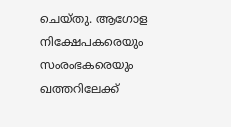ചെയ്തു. ആഗോള നിക്ഷേപകരെയും സംരംഭകരെയും ഖത്തറിലേക്ക്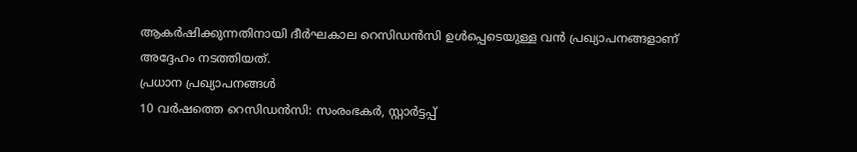ആകർഷിക്കുന്നതിനായി ദീർഘകാല റെസിഡൻസി ഉൾപ്പെടെയുള്ള വൻ പ്രഖ്യാപനങ്ങളാണ് അദ്ദേഹം നടത്തിയത്.
പ്രധാന പ്രഖ്യാപനങ്ങൾ
10 വർഷത്തെ റെസിഡൻസി: സംരംഭകർ, സ്റ്റാർട്ടപ്പ്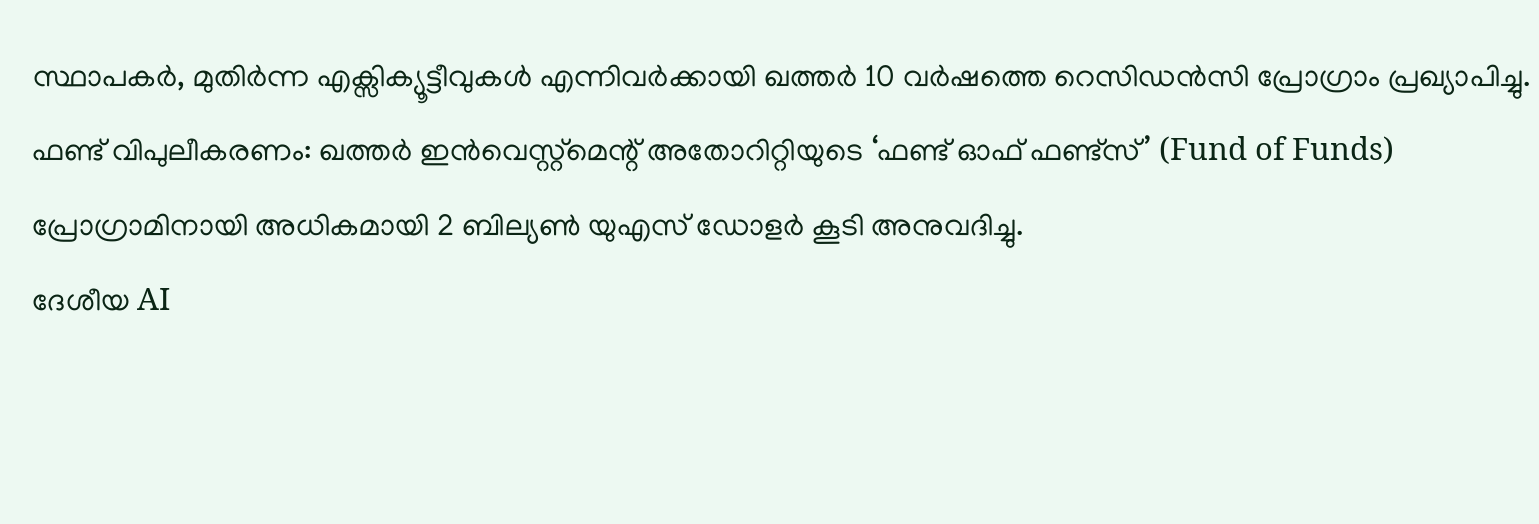സ്ഥാപകർ, മുതിർന്ന എക്സിക്യൂട്ടീവുകൾ എന്നിവർക്കായി ഖത്തർ 10 വർഷത്തെ റെസിഡൻസി പ്രോഗ്രാം പ്രഖ്യാപിച്ചു.
ഫണ്ട് വിപുലീകരണം: ഖത്തർ ഇൻവെസ്റ്റ്മെന്റ് അതോറിറ്റിയുടെ ‘ഫണ്ട് ഓഫ് ഫണ്ട്സ്’ (Fund of Funds) പ്രോഗ്രാമിനായി അധികമായി 2 ബില്യൺ യുഎസ് ഡോളർ കൂടി അനുവദിച്ചു.
ദേശീയ AI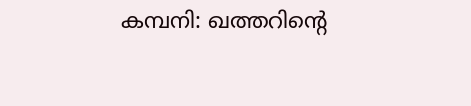കമ്പനി: ഖത്തറിന്റെ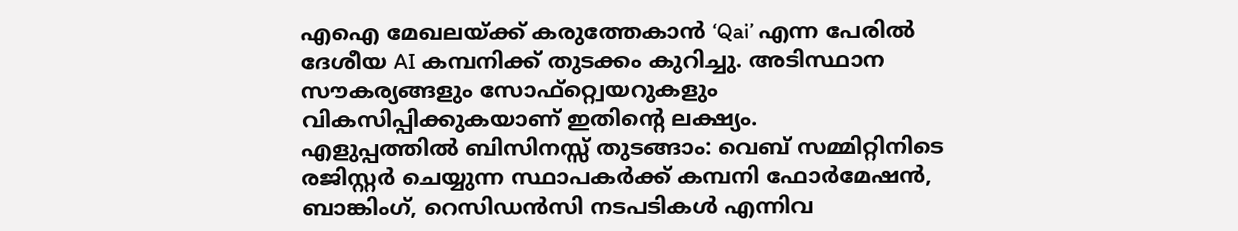എഐ മേഖലയ്ക്ക് കരുത്തേകാൻ ‘Qai’ എന്ന പേരിൽ ദേശീയ AI കമ്പനിക്ക് തുടക്കം കുറിച്ചു. അടിസ്ഥാന സൗകര്യങ്ങളും സോഫ്റ്റ്വെയറുകളും വികസിപ്പിക്കുകയാണ് ഇതിന്റെ ലക്ഷ്യം.
എളുപ്പത്തിൽ ബിസിനസ്സ് തുടങ്ങാം: വെബ് സമ്മിറ്റിനിടെ രജിസ്റ്റർ ചെയ്യുന്ന സ്ഥാപകർക്ക് കമ്പനി ഫോർമേഷൻ, ബാങ്കിംഗ്, റെസിഡൻസി നടപടികൾ എന്നിവ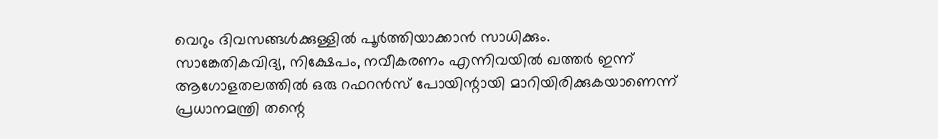വെറും ദിവസങ്ങൾക്കുള്ളിൽ പൂർത്തിയാക്കാൻ സാധിക്കും.
സാങ്കേതികവിദ്യ, നിക്ഷേപം, നവീകരണം എന്നിവയിൽ ഖത്തർ ഇന്ന് ആഗോളതലത്തിൽ ഒരു റഫറൻസ് പോയിന്റായി മാറിയിരിക്കുകയാണെന്ന് പ്രധാനമന്ത്രി തന്റെ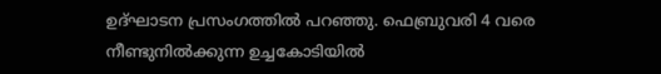ഉദ്ഘാടന പ്രസംഗത്തിൽ പറഞ്ഞു. ഫെബ്രുവരി 4 വരെ നീണ്ടുനിൽക്കുന്ന ഉച്ചകോടിയിൽ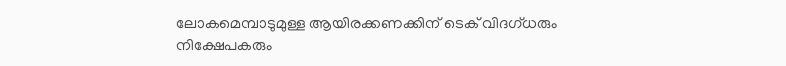ലോകമെമ്പാടുമുള്ള ആയിരക്കണക്കിന് ടെക് വിദഗ്ധരും നിക്ഷേപകരും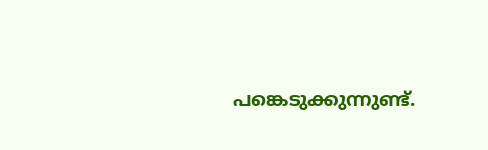പങ്കെടുക്കുന്നുണ്ട്.